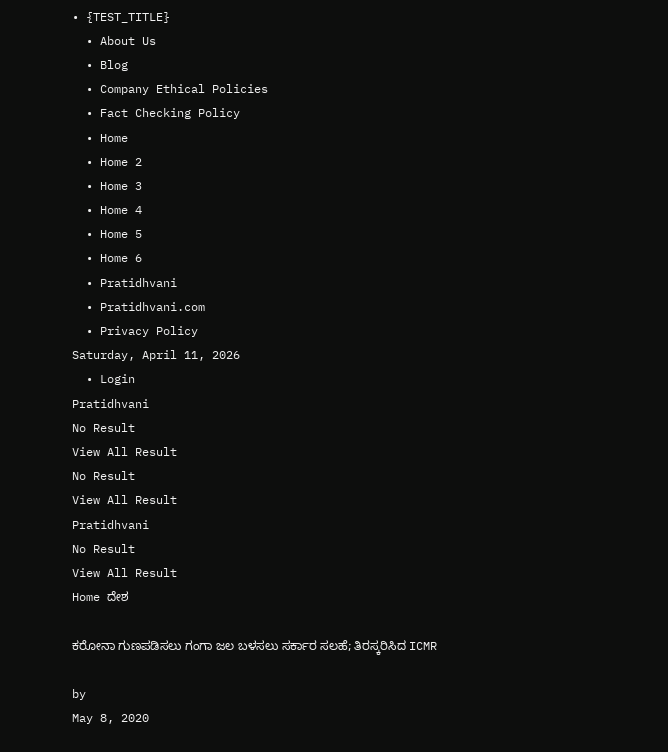• {TEST_TITLE}
  • About Us
  • Blog
  • Company Ethical Policies
  • Fact Checking Policy
  • Home
  • Home 2
  • Home 3
  • Home 4
  • Home 5
  • Home 6
  • Pratidhvani
  • Pratidhvani.com
  • Privacy Policy
Saturday, April 11, 2026
  • Login
Pratidhvani
No Result
View All Result
No Result
View All Result
Pratidhvani
No Result
View All Result
Home ದೇಶ

ಕರೋನಾ ಗುಣಪಡಿಸಲು ಗಂಗಾ ಜಲ ಬಳಸಲು ಸರ್ಕಾರ ಸಲಹೆ; ತಿರಸ್ಕರಿಸಿದ ICMR

by
May 8, 2020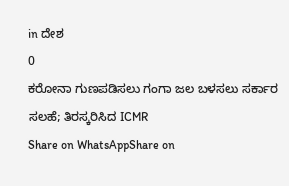in ದೇಶ
0
ಕರೋನಾ ಗುಣಪಡಿಸಲು ಗಂಗಾ ಜಲ ಬಳಸಲು ಸರ್ಕಾರ ಸಲಹೆ; ತಿರಸ್ಕರಿಸಿದ ICMR
Share on WhatsAppShare on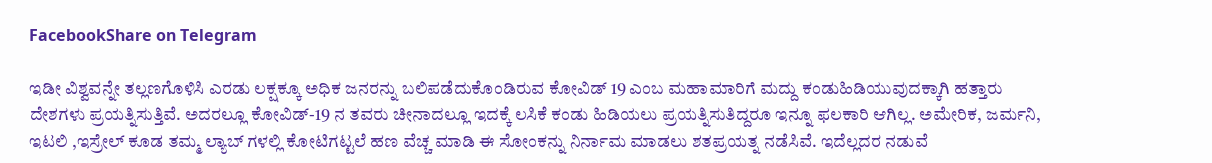FacebookShare on Telegram

ಇಡೀ ವಿಶ್ವವನ್ನೇ ತಲ್ಲಣಗೊಳಿಸಿ ಎರಡು ಲಕ್ಷಕ್ಕೂ ಅಧಿಕ ಜನರನ್ನು ಬಲಿಪಡೆದುಕೊಂಡಿರುವ ಕೋವಿಡ್‌ 19 ಎಂಬ ಮಹಾಮಾರಿಗೆ ಮದ್ದು ಕಂಡುಹಿಡಿಯುವುದಕ್ಕಾಗಿ ಹತ್ತಾರು ದೇಶಗಳು ಪ್ರಯತ್ನಿಸುತ್ತಿವೆ. ಅದರಲ್ಲೂ ಕೋವಿಡ್‌-19 ನ ತವರು ಚೀನಾದಲ್ಲೂ ಇದಕ್ಕೆ ಲಸಿಕೆ ಕಂಡು ಹಿಡಿಯಲು ಪ್ರಯತ್ನಿಸುತಿದ್ದರೂ ಇನ್ನೂ ಫಲಕಾರಿ ಆಗಿಲ್ಲ. ಅಮೇರಿಕ, ಜರ್ಮನಿ, ಇಟಲಿ ,ಇಸ್ರೇಲ್‌ ಕೂಡ ತಮ್ಮ ಲ್ಯಾಬ್‌ ಗಳಲ್ಲಿ ಕೋಟಿಗಟ್ಟಲೆ ಹಣ ವೆಚ್ಚ ಮಾಡಿ ಈ ಸೋಂಕನ್ನು ನಿರ್ನಾಮ ಮಾಡಲು ಶತಪ್ರಯತ್ನ ನಡೆಸಿವೆ. ಇದೆಲ್ಲದರ ನಡುವೆ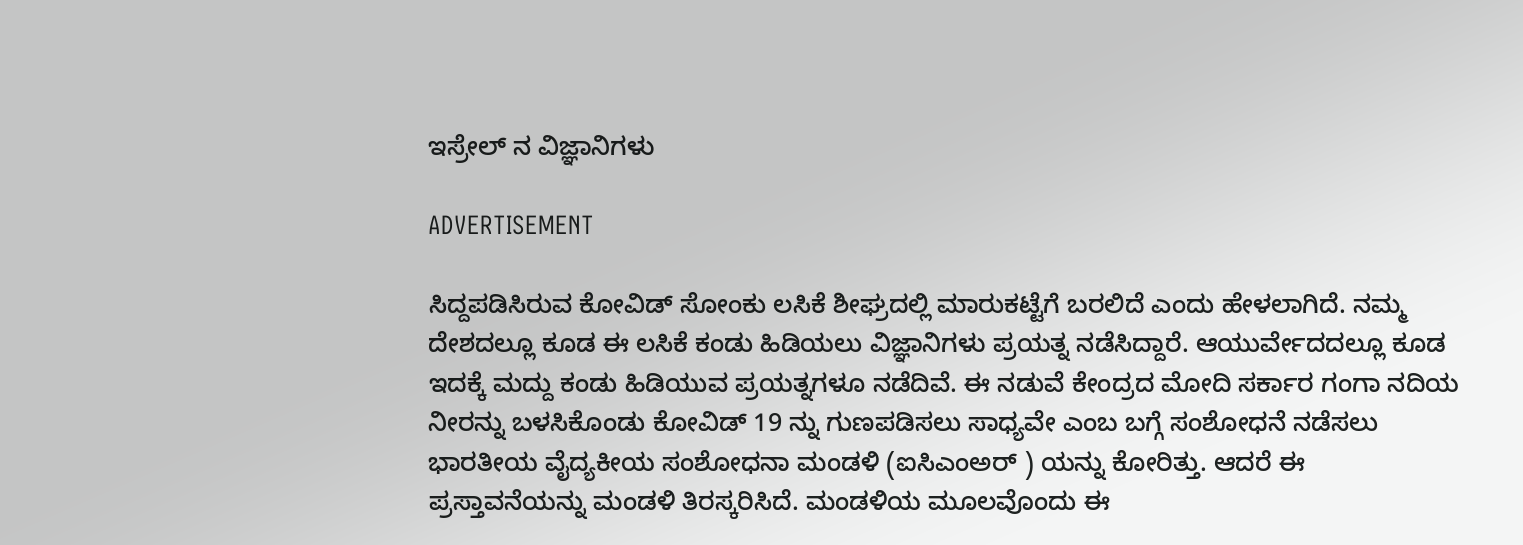ಇಸ್ರೇಲ್‌ ನ ವಿಜ್ಞಾನಿಗಳು

ADVERTISEMENT

ಸಿದ್ದಪಡಿಸಿರುವ ಕೋವಿಡ್‌ ಸೋಂಕು ಲಸಿಕೆ ಶೀಘ್ರದಲ್ಲಿ ಮಾರುಕಟ್ಟೆಗೆ ಬರಲಿದೆ ಎಂದು ಹೇಳಲಾಗಿದೆ. ನಮ್ಮ ದೇಶದಲ್ಲೂ ಕೂಡ ಈ ಲಸಿಕೆ ಕಂಡು ಹಿಡಿಯಲು ವಿಜ್ಞಾನಿಗಳು ಪ್ರಯತ್ನ ನಡೆಸಿದ್ದಾರೆ. ಆಯುರ್ವೇದದಲ್ಲೂ ಕೂಡ ಇದಕ್ಕೆ ಮದ್ದು ಕಂಡು ಹಿಡಿಯುವ ಪ್ರಯತ್ನಗಳೂ ನಡೆದಿವೆ. ಈ ನಡುವೆ ಕೇಂದ್ರದ ಮೋದಿ ಸರ್ಕಾರ ಗಂಗಾ ನದಿಯ ನೀರನ್ನು ಬಳಸಿಕೊಂಡು ಕೋವಿಡ್‌ 19 ನ್ನು ಗುಣಪಡಿಸಲು ಸಾಧ್ಯವೇ ಎಂಬ ಬಗ್ಗೆ ಸಂಶೋಧನೆ ನಡೆಸಲು ಭಾರತೀಯ ವೈದ್ಯಕೀಯ ಸಂಶೋಧನಾ ಮಂಡಳಿ (ಐಸಿಎಂಅರ್‌ ) ಯನ್ನು ಕೋರಿತ್ತು. ಆದರೆ ಈ ಪ್ರಸ್ತಾವನೆಯನ್ನು ಮಂಡಳಿ ತಿರಸ್ಕರಿಸಿದೆ. ಮಂಡಳಿಯ ಮೂಲವೊಂದು ಈ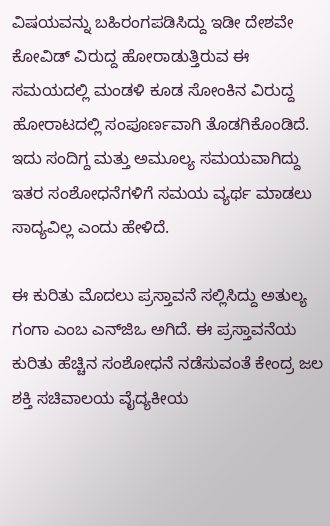ವಿಷಯವನ್ನು ಬಹಿರಂಗಪಡಿಸಿದ್ದು ಇಡೀ ದೇಶವೇ ಕೋವಿಡ್‌ ವಿರುದ್ದ ಹೋರಾಡುತ್ತಿರುವ ಈ ಸಮಯದಲ್ಲಿ ಮಂಡಳಿ ಕೂಡ ಸೋಂಕಿನ ವಿರುದ್ದ ಹೋರಾಟದಲ್ಲಿ ಸಂಪೂರ್ಣವಾಗಿ ತೊಡಗಿಕೊಂಡಿದೆ. ಇದು ಸಂದಿಗ್ದ ಮತ್ತು ಅಮೂಲ್ಯ ಸಮಯವಾಗಿದ್ದು ಇತರ ಸಂಶೋಧನೆಗಳಿಗೆ ಸಮಯ ವ್ಯರ್ಥ ಮಾಡಲು ಸಾದ್ಯವಿಲ್ಲ ಎಂದು ಹೇಳಿದೆ.

ಈ ಕುರಿತು ಮೊದಲು ಪ್ರಸ್ತಾವನೆ ಸಲ್ಲಿಸಿದ್ದು ಅತುಲ್ಯ ಗಂಗಾ ಎಂಬ ಎನ್‌ಜಿಒ ಅಗಿದೆ. ಈ ಪ್ರಸ್ತಾವನೆಯ ಕುರಿತು ಹೆಚ್ಚಿನ ಸಂಶೋಧನೆ ನಡೆಸುವಂತೆ ಕೇಂದ್ರ ಜಲ ಶಕ್ತಿ ಸಚಿವಾಲಯ ವೈದ್ಯಕೀಯ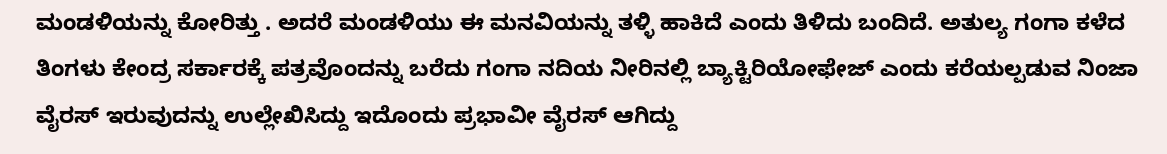ಮಂಡಳಿಯನ್ನು ಕೋರಿತ್ತು . ಅದರೆ ಮಂಡಳಿಯು ಈ ಮನವಿಯನ್ನು ತಳ್ಳಿ ಹಾಕಿದೆ ಎಂದು ತಿಳಿದು ಬಂದಿದೆ. ಅತುಲ್ಯ ಗಂಗಾ ಕಳೆದ ತಿಂಗಳು ಕೇಂದ್ರ ಸರ್ಕಾರಕ್ಕೆ ಪತ್ರವೊಂದನ್ನು ಬರೆದು ಗಂಗಾ ನದಿಯ ನೀರಿನಲ್ಲಿ ಬ್ಯಾಕ್ಟಿರಿಯೋಫೇಜ್‌ ಎಂದು ಕರೆಯಲ್ಪಡುವ ನಿಂಜಾ ವೈರಸ್‌ ಇರುವುದನ್ನು ಉಲ್ಲೇಖಿಸಿದ್ದು ಇದೊಂದು ಪ್ರಭಾವೀ ವೈರಸ್‌ ಆಗಿದ್ದು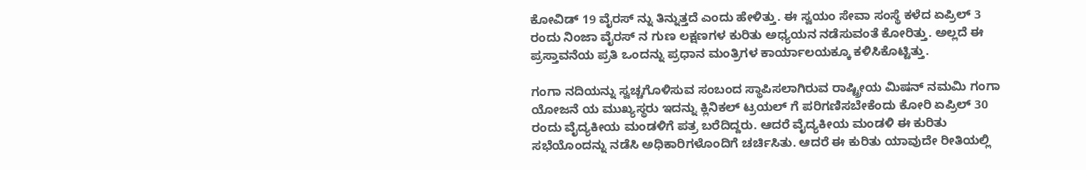ಕೋವಿಡ್‌ 19 ವೈರಸ್‌ ನ್ನು ತಿನ್ನುತ್ತದೆ ಎಂದು ಹೇಳಿತ್ತು. ಈ ಸ್ವಯಂ ಸೇವಾ ಸಂಸ್ಥೆ ಕಳೆದ ಏಪ್ರಿಲ್ 3 ರಂದು ನಿಂಜಾ ವೈರಸ್ ನ ಗುಣ ಲಕ್ಷಣಗಳ ಕುರಿತು ಅಧ್ಯಯನ ನಡೆಸುವಂತೆ ಕೋರಿತ್ತು. ಅಲ್ಲದೆ ಈ ಪ್ರಸ್ತಾವನೆಯ ಪ್ರತಿ ಒಂದನ್ನು ಪ್ರಧಾನ ಮಂತ್ರಿಗಳ ಕಾರ್ಯಾಲಯಕ್ಕೂ ಕಳಿಸಿಕೊಟ್ಟಿತ್ತು.

ಗಂಗಾ ನದಿಯನ್ನು ಸ್ವಚ್ಚಗೊಳಿಸುವ ಸಂಬಂದ ಸ್ಥಾಪಿಸಲಾಗಿರುವ ರಾಷ್ಟ್ರೀಯ ಮಿಷನ್ ನಮಮಿ ಗಂಗಾ ಯೋಜನೆ ಯ ಮುಖ್ಯಸ್ಥರು ಇದನ್ನು ಕ್ಲಿನಿಕಲ್ ಟ್ರಯಲ್ ಗೆ ಪರಿಗಣಿಸಬೇಕೆಂದು ಕೋರಿ ಏಪ್ರಿಲ್ 30 ರಂದು ವೈದ್ಯಕೀಯ ಮಂಡಳಿಗೆ ಪತ್ರ ಬರೆದಿದ್ದರು. ಆದರೆ ವೈದ್ಯಕೀಯ ಮಂಡಳಿ ಈ ಕುರಿತು ಸಭೆಯೊಂದನ್ನು ನಡೆಸಿ ಅಧಿಕಾರಿಗಳೊಂದಿಗೆ ಚರ್ಚಿಸಿತು. ಆದರೆ ಈ ಕುರಿತು ಯಾವುದೇ ರೀತಿಯಲ್ಲಿ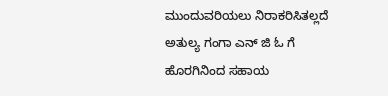ಮುಂದುವರಿಯಲು ನಿರಾಕರಿಸಿತಲ್ಲದೆ ಅತುಲ್ಯ ಗಂಗಾ ಎನ್ ಜಿ ಓ ಗೆ ಹೊರಗಿನಿಂದ ಸಹಾಯ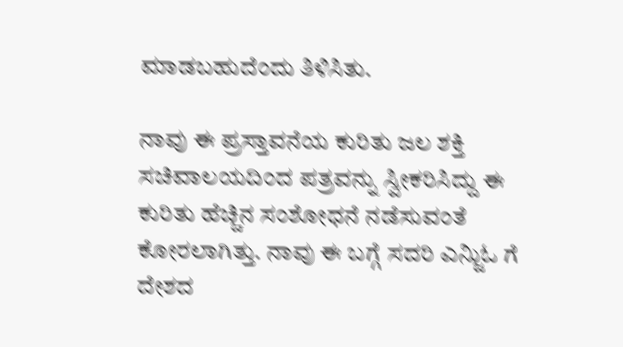ಮಾಡಬಹುದೆಂದು ತಿಳಿಸಿತು.

ನಾವು ಈ ಪ್ರಸ್ತಾವನೆಯ ಕುರಿತು ಜಲ ಶಕ್ತಿ ಸಚಿವಾಲಯದಿಂದ ಪತ್ರವನ್ನು ಸ್ವೀಕರಿಸಿದ್ದು ಈ ಕುರಿತು ಹೆಚ್ಚಿನ ಸಂಶೋಧನೆ ನಡೆಸುವಂತೆ ಕೋರಲಾಗಿತ್ತು. ನಾವು ಈ ಬಗ್ಗೆ ಸದರಿ ಎನ್ಜಿುಓ ಗೆ ದೇಶದ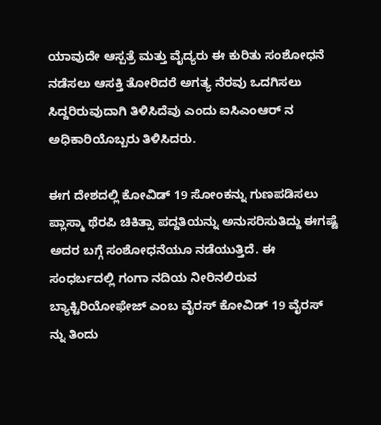ಯಾವುದೇ ಆಸ್ಪತ್ರೆ ಮತ್ತು ವೈದ್ಯರು ಈ ಕುರಿತು ಸಂಶೋಧನೆ ನಡೆಸಲು ಆಸಕ್ತಿ ತೋರಿದರೆ ಅಗತ್ಯ ನೆರವು ಒದಗಿಸಲು ಸಿದ್ದರಿರುವುದಾಗಿ ತಿಳಿಸಿದೆವು ಎಂದು ಐಸಿಎಂಆರ್ ನ ಅಧಿಕಾರಿಯೊಬ್ಬರು ತಿಳಿಸಿದರು.

ಈಗ ದೇಶದಲ್ಲಿ ಕೋವಿಡ್ 19 ಸೋಂಕನ್ನು ಗುಣಪಡಿಸಲು ಪ್ಲಾಸ್ಮಾ ಥೆರಪಿ ಚಿಕಿತ್ಸಾ ಪದ್ದತಿಯನ್ನು ಅನುಸರಿಸುತಿದ್ದು ಈಗಷ್ಟೆ ಅದರ ಬಗ್ಗೆ ಸಂಶೋಧನೆಯೂ ನಡೆಯುತ್ತಿದೆ. ಈ ಸಂಧರ್ಬದಲ್ಲಿ ಗಂಗಾ ನದಿಯ ನೀರಿನಲಿರುವ ಬ್ಯಾಕ್ಟಿರಿಯೋಫೇಜ್ ಎಂಬ ವೈರಸ್ ಕೋವಿಡ್ 19 ವೈರಸ್ ನ್ನು ತಿಂದು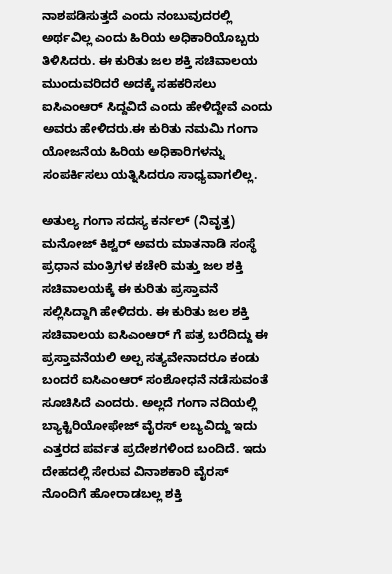ನಾಶಪಡಿಸುತ್ತದೆ ಎಂದು ನಂಬುವುದರಲ್ಲಿ ಅರ್ಥವಿಲ್ಲ ಎಂದು ಹಿರಿಯ ಅಧಿಕಾರಿಯೊಬ್ಬರು ತಿಳಿಸಿದರು. ಈ ಕುರಿತು ಜಲ ಶಕ್ತಿ ಸಚಿವಾಲಯ ಮುಂದುವರಿದರೆ ಅದಕ್ಕೆ ಸಹಕರಿಸಲು ಐಸಿಎಂಆರ್ ಸಿದ್ದವಿದೆ ಎಂದು ಹೇಳಿದ್ದೇವೆ ಎಂದು ಅವರು ಹೇಳಿದರು.ಈ ಕುರಿತು ನಮಮಿ ಗಂಗಾ ಯೋಜನೆಯ ಹಿರಿಯ ಅಧಿಕಾರಿಗಳನ್ನು ಸಂಪರ್ಕಿಸಲು ಯತ್ನಿಸಿದರೂ ಸಾಧ್ಯವಾಗಲಿಲ್ಲ.

ಅತುಲ್ಯ ಗಂಗಾ ಸದಸ್ಯ ಕರ್ನಲ್ (ನಿವೃತ್ತ) ಮನೋಜ್ ಕಿಶ್ವರ್ ಅವರು ಮಾತನಾಡಿ ಸಂಸ್ಥೆ ಪ್ರಧಾನ ಮಂತ್ರಿಗಳ ಕಚೇರಿ ಮತ್ತು ಜಲ ಶಕ್ತಿ ಸಚಿವಾಲಯಕ್ಕೆ ಈ ಕುರಿತು ಪ್ರಸ್ತಾವನೆ ಸಲ್ಲಿಸಿದ್ದಾಗಿ ಹೇಳಿದರು. ಈ ಕುರಿತು ಜಲ ಶಕ್ತಿ ಸಚಿವಾಲಯ ಐಸಿಎಂಆರ್ ಗೆ ಪತ್ರ ಬರೆದಿದ್ದು ಈ ಪ್ರಸ್ತಾವನೆಯಲಿ ಅಲ್ಪ ಸತ್ಯವೇನಾದರೂ ಕಂಡು ಬಂದರೆ ಐಸಿಎಂಆರ್ ಸಂಶೋಧನೆ ನಡೆಸುವಂತೆ ಸೂಚಿಸಿದೆ ಎಂದರು. ಅಲ್ಲದೆ ಗಂಗಾ ನದಿಯಲ್ಲಿ ಬ್ಯಾಕ್ಟಿರಿಯೋಫೇಜ್ ವೈರಸ್ ಲಬ್ಯವಿದ್ದು ಇದು ಎತ್ತರದ ಪರ್ವತ ಪ್ರದೇಶಗಳಿಂದ ಬಂದಿದೆ. ಇದು ದೇಹದಲ್ಲಿ ಸೇರುವ ವಿನಾಶಕಾರಿ ವೈರಸ್ ನೊಂದಿಗೆ ಹೋರಾಡಬಲ್ಲ ಶಕ್ತಿ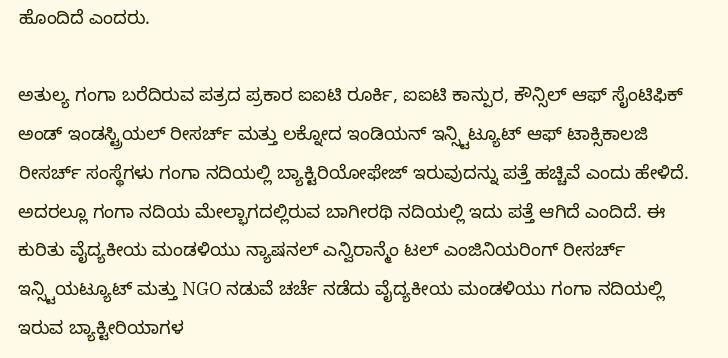ಹೊಂದಿದೆ ಎಂದರು.

ಅತುಲ್ಯ ಗಂಗಾ ಬರೆದಿರುವ ಪತ್ರದ ಪ್ರಕಾರ ಐಐಟಿ ರೂರ್ಕಿ, ಐಐಟಿ ಕಾನ್ಪುರ, ಕೌನ್ಸಿಲ್ ಆಫ್ ಸೈಂಟಿಫಿಕ್ ಅಂಡ್ ಇಂಡಸ್ಟ್ರಿಯಲ್ ರೀಸರ್ಚ್ ಮತ್ತು ಲಕ್ನೋದ ಇಂಡಿಯನ್ ಇನ್ಸ್ಟಿಟ್ಯೂಟ್ ಆಫ್ ಟಾಕ್ಸಿಕಾಲಜಿ ರೀಸರ್ಚ್ ಸಂಸ್ಥೆಗಳು ಗಂಗಾ ನದಿಯಲ್ಲಿ ಬ್ಯಾಕ್ಟಿರಿಯೋಫೇಜ್ ಇರುವುದನ್ನು ಪತ್ತೆ ಹಚ್ಚಿವೆ ಎಂದು ಹೇಳಿದೆ. ಅದರಲ್ಲೂ ಗಂಗಾ ನದಿಯ ಮೇಲ್ಭಾಗದಲ್ಲಿರುವ ಬಾಗೀರಥಿ ನದಿಯಲ್ಲಿ ಇದು ಪತ್ತೆ ಆಗಿದೆ ಎಂದಿದೆ. ಈ ಕುರಿತು ವೈದ್ಯಕೀಯ ಮಂಡಳಿಯು ನ್ಯಾಷನಲ್ ಎನ್ವಿರಾನ್ಮೆಂ ಟಲ್ ಎಂಜಿನಿಯರಿಂಗ್ ರೀಸರ್ಚ್ ಇನ್ಸ್ಟಿಯಟ್ಯೂಟ್ ಮತ್ತು NGO ನಡುವೆ ಚರ್ಚೆ ನಡೆದು ವೈದ್ಯಕೀಯ ಮಂಡಳಿಯು ಗಂಗಾ ನದಿಯಲ್ಲಿ ಇರುವ ಬ್ಯಾಕ್ಟೀರಿಯಾಗಳ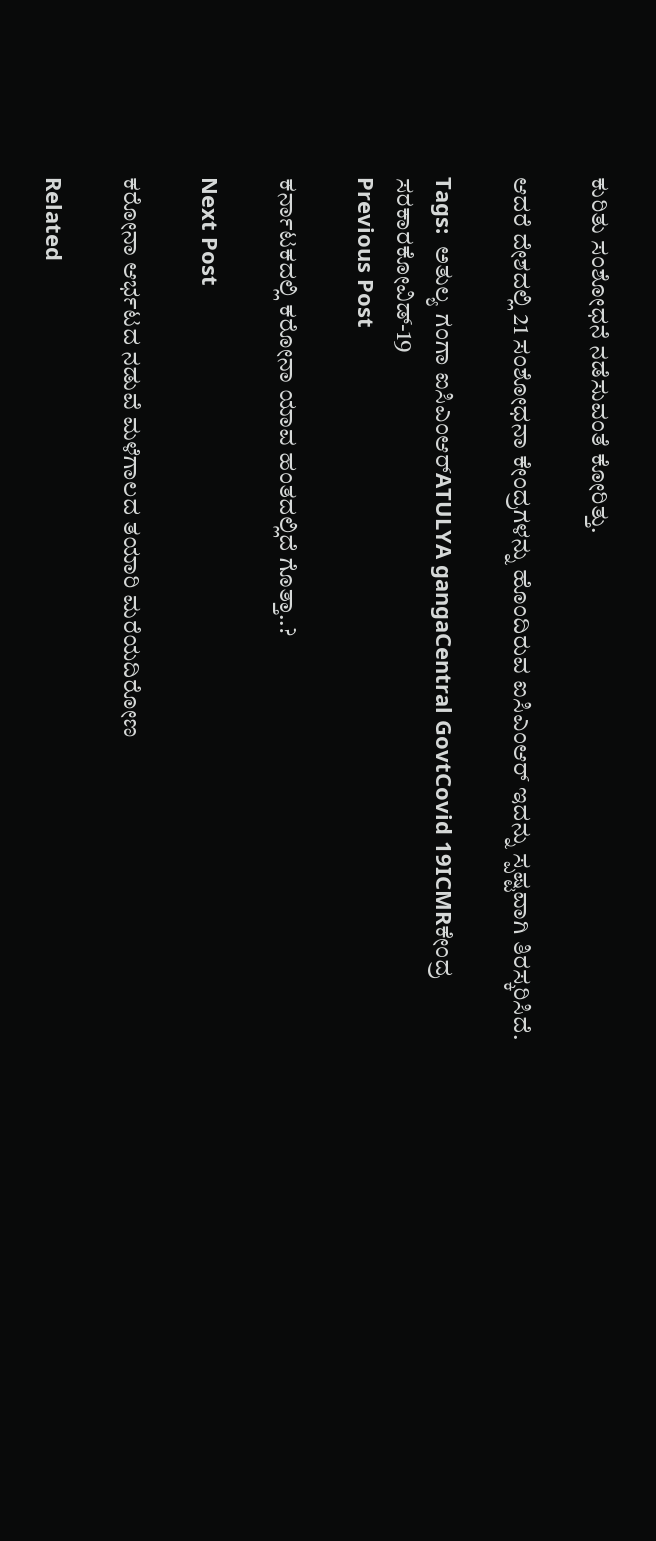ಕುರಿತು ಸಂಶೋಧನೆ ನಡೆಸುವಂತೆ ಕೋರಿತ್ತು.

ಆದರೆ ದೇಶದಲ್ಲಿ 21 ಸಂಶೋಧನಾ ಕೇಂದ್ರಗಳನ್ನು ಹೊಂದಿರುವ ಐಸಿಎಂಆರ್ ಇದನ್ನು ಸ್ಪಷ್ಟವಾಗಿ ತಿರಸ್ಕರಿಸಿದೆ.

Tags:  ಅತುಲ್ಯ ಗಂಗಾ‌ ಐಸಿಎಂಆರ್ATULYA gangaCentral GovtCovid 19ICMRಕೇಂದ್ರ ಸರಕಾರಕೋವಿಡ್-19
Previous Post

ಕರ್ನಾಟಕದಲ್ಲಿ ಕರೋನಾ ಯಾವ ಹಂತದಲ್ಲಿದೆ ಗೊತ್ತಾ..?

Next Post

ಕರೋನಾ ಆರ್ಭಟದ ನಡುವೆ ಮಳೆಗಾಲದ ತಯಾರಿ ಮರೆಯದಿರೋಣ

Related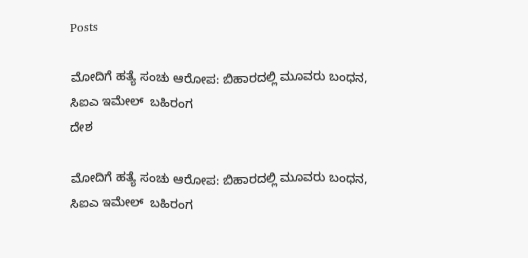Posts

ಮೋದಿಗೆ ಹತ್ಯೆ ಸಂಚು ಆರೋಪ: ಬಿಹಾರದಲ್ಲಿ ಮೂವರು ಬಂಧನ, ಸಿಐಎ ಇಮೇಲ್‌  ಬಹಿರಂಗ
ದೇಶ

ಮೋದಿಗೆ ಹತ್ಯೆ ಸಂಚು ಆರೋಪ: ಬಿಹಾರದಲ್ಲಿ ಮೂವರು ಬಂಧನ, ಸಿಐಎ ಇಮೇಲ್‌  ಬಹಿರಂಗ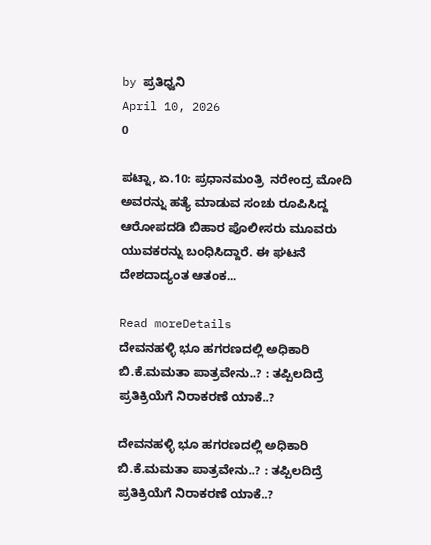by ಪ್ರತಿಧ್ವನಿ
April 10, 2026
0

ಪಟ್ನಾ, ಏ.10: ಪ್ರಧಾನಮಂತ್ರಿ  ನರೇಂದ್ರ ಮೋದಿ ಅವರನ್ನು ಹತ್ಯೆ ಮಾಡುವ ಸಂಚು ರೂಪಿಸಿದ್ದ ಆರೋಪದಡಿ ಬಿಹಾರ ಪೊಲೀಸರು ಮೂವರು ಯುವಕರನ್ನು ಬಂಧಿಸಿದ್ದಾರೆ. ಈ ಘಟನೆ ದೇಶದಾದ್ಯಂತ ಆತಂಕ...

Read moreDetails
ದೇವನಹಳ್ಳಿ ಭೂ ಹಗರಣದಲ್ಲಿ ಅಧಿಕಾರಿ ಬಿ.ಕೆ.ಮಮತಾ ಪಾತ್ರವೇನು..? : ತಪ್ಪಿಲದಿದ್ರೆ ಪ್ರತಿಕ್ರಿಯೆಗೆ ನಿರಾಕರಣೆ ಯಾಕೆ..?

ದೇವನಹಳ್ಳಿ ಭೂ ಹಗರಣದಲ್ಲಿ ಅಧಿಕಾರಿ ಬಿ.ಕೆ.ಮಮತಾ ಪಾತ್ರವೇನು..? : ತಪ್ಪಿಲದಿದ್ರೆ ಪ್ರತಿಕ್ರಿಯೆಗೆ ನಿರಾಕರಣೆ ಯಾಕೆ..?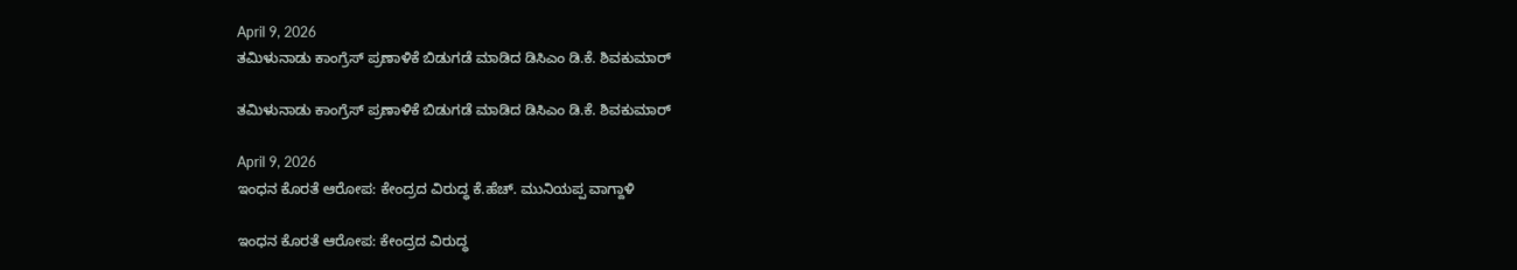April 9, 2026
ತಮಿಳುನಾಡು ಕಾಂಗ್ರೆಸ್ ಪ್ರಣಾಳಿಕೆ ಬಿಡುಗಡೆ ಮಾಡಿದ ಡಿಸಿಎಂ ಡಿ.ಕೆ. ಶಿವಕುಮಾರ್

ತಮಿಳುನಾಡು ಕಾಂಗ್ರೆಸ್ ಪ್ರಣಾಳಿಕೆ ಬಿಡುಗಡೆ ಮಾಡಿದ ಡಿಸಿಎಂ ಡಿ.ಕೆ. ಶಿವಕುಮಾರ್

April 9, 2026
ಇಂಧನ ಕೊರತೆ ಆರೋಪ: ಕೇಂದ್ರದ ವಿರುದ್ಧ ಕೆ.ಹೆಚ್. ಮುನಿಯಪ್ಪ ವಾಗ್ದಾಳಿ

ಇಂಧನ ಕೊರತೆ ಆರೋಪ: ಕೇಂದ್ರದ ವಿರುದ್ಧ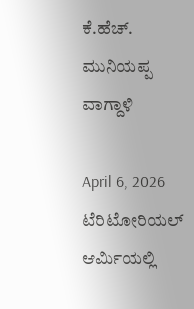ಕೆ.ಹೆಚ್. ಮುನಿಯಪ್ಪ ವಾಗ್ದಾಳಿ

April 6, 2026
ಟೆರಿಟೋರಿಯಲ್ ಆರ್ಮಿಯಲ್ಲಿ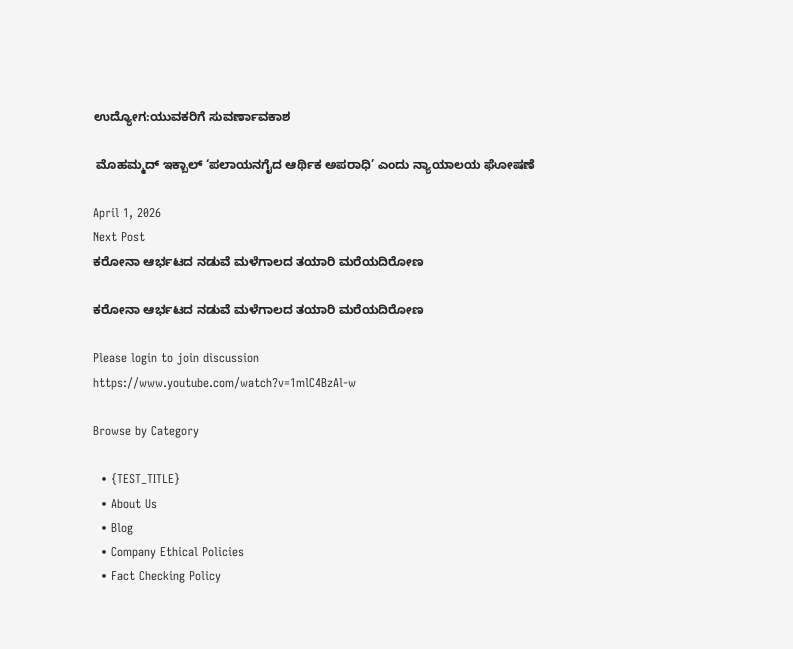ಉದ್ಯೋಗ:ಯುವಕರಿಗೆ ಸುವರ್ಣಾವಕಾಶ

 ಮೊಹಮ್ಮದ್ ಇಕ್ಬಾಲ್ ‘ಪಲಾಯನಗೈದ ಆರ್ಥಿಕ ಅಪರಾಧಿ’ ಎಂದು ನ್ಯಾಯಾಲಯ ಘೋಷಣೆ

April 1, 2026
Next Post
ಕರೋನಾ ಆರ್ಭಟದ ನಡುವೆ ಮಳೆಗಾಲದ ತಯಾರಿ ಮರೆಯದಿರೋಣ

ಕರೋನಾ ಆರ್ಭಟದ ನಡುವೆ ಮಳೆಗಾಲದ ತಯಾರಿ ಮರೆಯದಿರೋಣ

Please login to join discussion
https://www.youtube.com/watch?v=1mlC4BzAl-w

Browse by Category

  • {TEST_TITLE}
  • About Us
  • Blog
  • Company Ethical Policies
  • Fact Checking Policy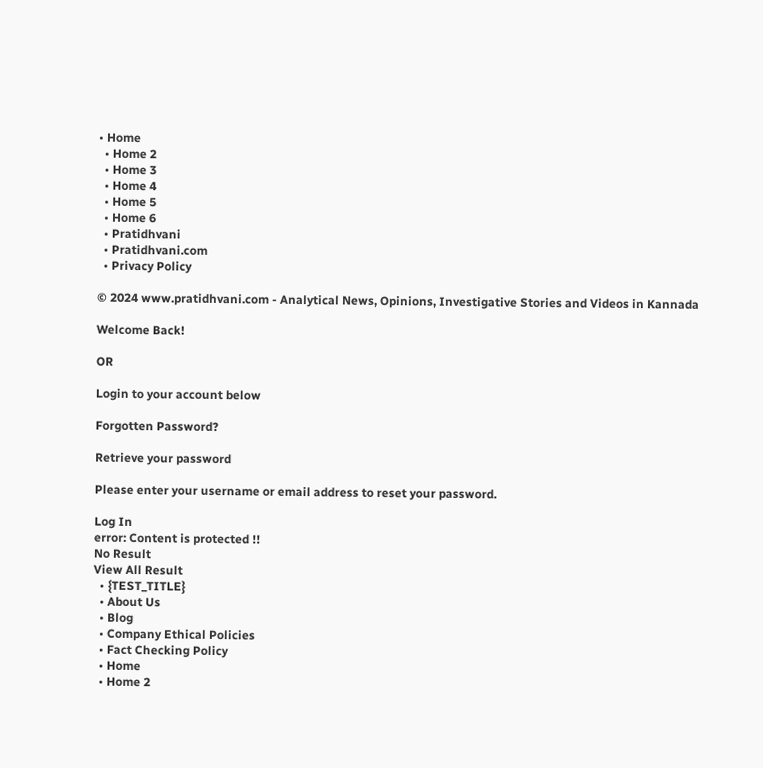• Home
  • Home 2
  • Home 3
  • Home 4
  • Home 5
  • Home 6
  • Pratidhvani
  • Pratidhvani.com
  • Privacy Policy

© 2024 www.pratidhvani.com - Analytical News, Opinions, Investigative Stories and Videos in Kannada

Welcome Back!

OR

Login to your account below

Forgotten Password?

Retrieve your password

Please enter your username or email address to reset your password.

Log In
error: Content is protected !!
No Result
View All Result
  • {TEST_TITLE}
  • About Us
  • Blog
  • Company Ethical Policies
  • Fact Checking Policy
  • Home
  • Home 2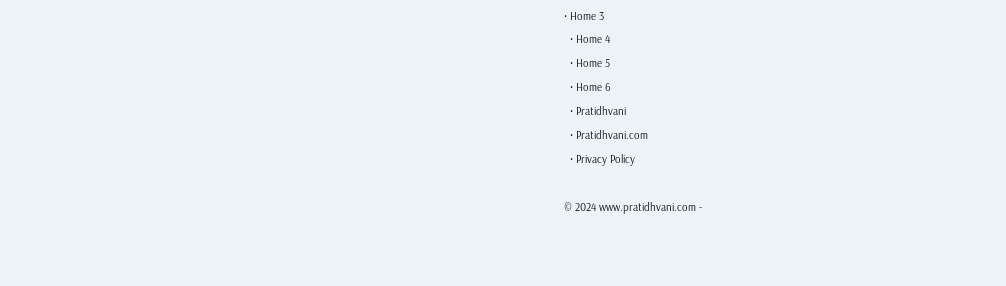• Home 3
  • Home 4
  • Home 5
  • Home 6
  • Pratidhvani
  • Pratidhvani.com
  • Privacy Policy

© 2024 www.pratidhvani.com -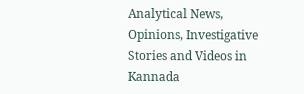Analytical News, Opinions, Investigative Stories and Videos in Kannada